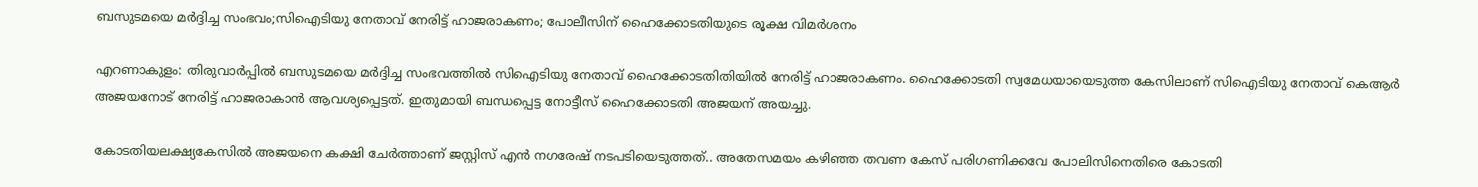ബസുടമയെ മർദ്ദിച്ച സംഭവം;സിഐടിയു നേതാവ് നേരിട്ട് ഹാജരാകണം; പോലീസിന് ഹൈക്കോടതിയുടെ രൂക്ഷ വിമർശനം

എറണാകുളം: തിരുവാർപ്പിൽ ബസുടമയെ മർദ്ദിച്ച സംഭവത്തിൽ സിഐടിയു നേതാവ് ഹൈക്കോടതിതിയിൽ നേരിട്ട് ഹാജരാകണം. ഹൈക്കോടതി സ്വമേധയായെടുത്ത കേസിലാണ് സിഐടിയു നേതാവ് കെആർ അജയനോട് നേരിട്ട് ഹാജരാകാൻ ആവശ്യപ്പെട്ടത്. ഇതുമായി ബന്ധപ്പെട്ട നോട്ടീസ് ഹൈക്കോടതി അജയന് അയച്ചു.

കോടതിയലക്ഷ്യകേസിൽ അജയനെ കക്ഷി ചേർത്താണ് ജസ്റ്റിസ് എൻ നഗരേഷ് നടപടിയെടുത്തത്.. അതേസമയം കഴിഞ്ഞ തവണ കേസ് പരിഗണിക്കവേ പോലിസിനെതിരെ കോടതി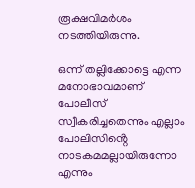രൂക്ഷവിമർശം നടത്തിയിരുന്നു.

ഒന്ന് തല്ലിക്കോട്ടെ എന്ന മനോഭാവമാണ് പോലീസ് സ്വീകരിച്ചതെന്നും എല്ലാം പോലിസിൻ്റെ നാടകമമല്ലായിരുന്നോ എന്നും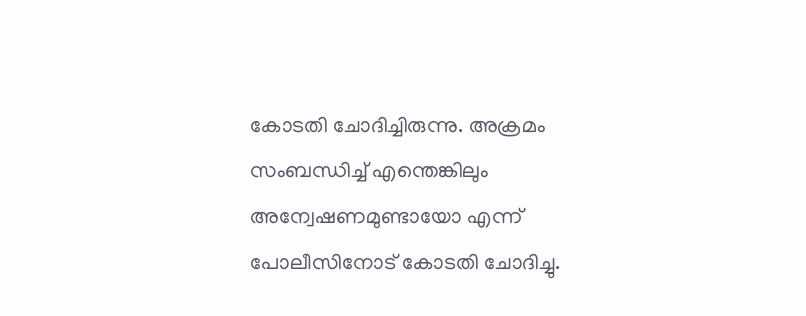കോടതി ചോദിച്ചിരുന്നു. അക്രമം സംബന്ധിച്ച് എന്തെങ്കിലും അന്വേഷണമുണ്ടായോ എന്ന് പോലീസിനോട് കോടതി ചോദിച്ചു.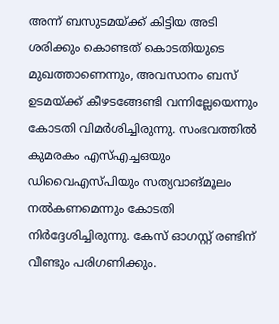അന്ന് ബസുടമയ്ക്ക് കിട്ടിയ അടി ശരിക്കും കൊണ്ടത് കൊടതിയുടെ മുഖത്താണെന്നും, അവസാനം ബസ് ഉടമയ്ക്ക് കീഴടങ്ങേണ്ടി വന്നില്ലേയെന്നും കോടതി വിമർശിച്ചിരുന്നു. സംഭവത്തിൽ കുമരകം എസ്എച്ചഒയും ഡിവൈഎസ്‌പിയും സത്യവാങ്മൂലം നൽകണമെന്നും കോടതി നിർദ്ദേശിച്ചിരുന്നു. കേസ് ഓഗസ്റ്റ് രണ്ടിന് വീണ്ടും പരിഗണിക്കും.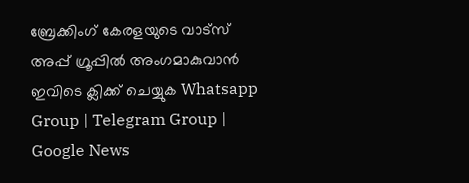ബ്രേക്കിംഗ് കേരളയുടെ വാട്സ് അപ്പ് ഗ്രൂപ്പിൽ അംഗമാകുവാൻ ഇവിടെ ക്ലിക്ക് ചെയ്യുക Whatsapp Group | Telegram Group | Google News